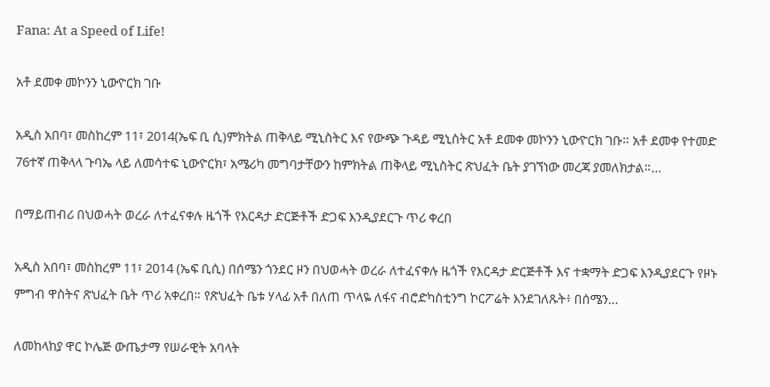Fana: At a Speed of Life!

አቶ ደመቀ መኮንን ኒውዮርክ ገቡ

አዲስ አበባ፣ መስከረም 11፣ 2014(ኤፍ ቢ ሲ)ምክትል ጠቅላይ ሚኒስትር እና የውጭ ጉዳይ ሚኒስትር አቶ ደመቀ መኮንን ኒውዮርክ ገቡ። አቶ ደመቀ የተመድ 76ተኛ ጠቅላላ ጉባኤ ላይ ለመሳተፍ ኒውዮርክ፣ አሜሪካ መግባታቸውን ከምክትል ጠቅላይ ሚኒስትር ጽህፈት ቤት ያገኘነው መረጃ ያመለክታል።…

በማይጠብሪ በህወሓት ወረራ ለተፈናቀሉ ዜጎች የእርዳታ ድርጅቶች ድጋፍ እንዲያደርጉ ጥሪ ቀረበ

አዲስ አበባ፣ መስከረም 11፣ 2014 (ኤፍ ቢሲ) በሰሜን ጎንደር ዞን በህወሓት ወረራ ለተፈናቀሉ ዜጎች የእርዳታ ድርጅቶች እና ተቋማት ድጋፍ እንዲያደርጉ የዞኑ ምግብ ዋስትና ጽህፈት ቤት ጥሪ አቀረበ። የጽህፈት ቤቱ ሃላፊ አቶ በለጠ ጥላዬ ለፋና ብሮድካስቲንግ ኮርፖሬት እንደገለጹት፥ በሰሜን…

ለመከላከያ ዋር ኮሌጅ ውጤታማ የሠራዊት አባላት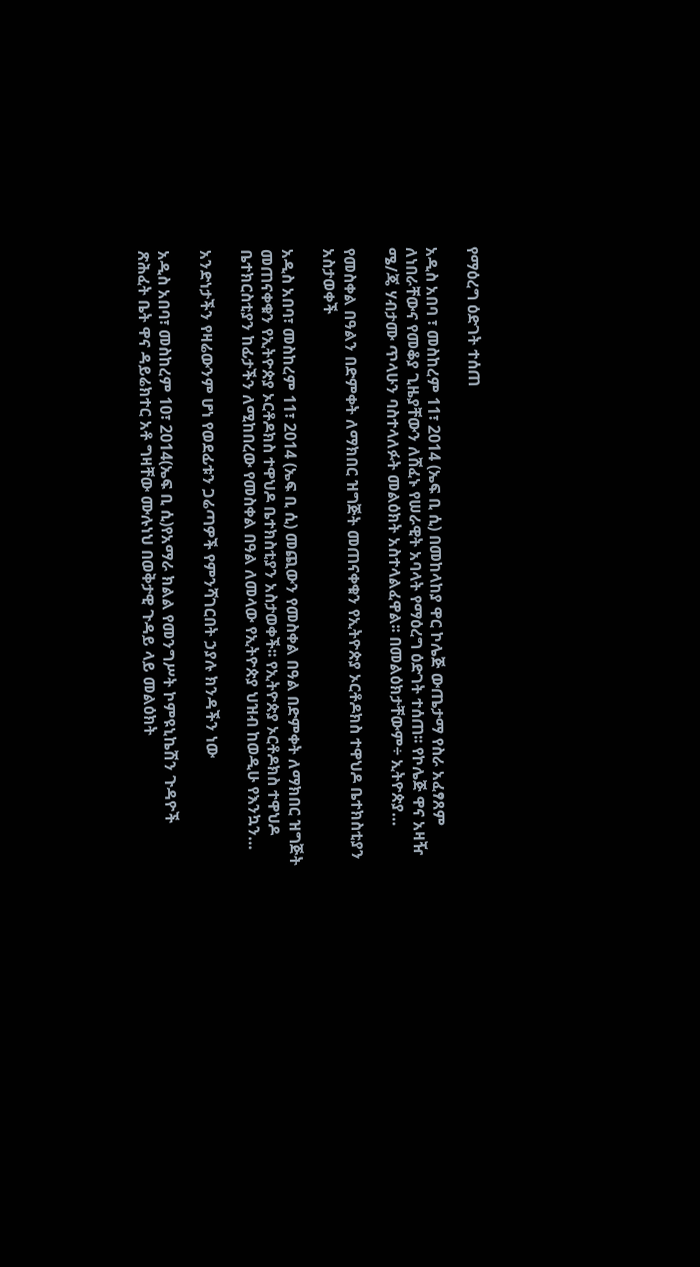የማዕረግ ዕድገት ተሰጠ

አዲስ አበባ ፣ መስከረም 11፣ 2014 (ኤፍ ቢ ሲ) በመከላከያ ዋር ኮሌጅ ውጤታማ የስራ አፈፃጸም ለነበራቸውና የመቆያ ጊዜያቸውን ለሸፈኑ የሠራዊት አባላት የማዕረግ ዕድገት ተሰጠ፡፡ የኮሌጅ ዋና አዛዥ ሜ/ጄ ሃብታሙ ጥላሁን ባስተላለፉት መልዕክት አስተላልፈዋል፡፡ በመልዕክታቸውም÷ ኢትዮጵያ…

የመስቀል በዓልን በድምቀት ለማክበር ዝግጅት መጠናቀቁን የኢትዮጵያ ኦርቶዶክስ ተዋህዶ ቤተክስቲያን አስታወቀች

አዲስ አበባ፣ መስከረም 11፣ 2014 (ኤፍ ቢ ሲ) መጪውን የመስቀል በዓል በድምቀት ለማክበር ዝግጅት መጠናቀቁን የኢትዮጵያ ኦርቶዶክስ ተዋህዶ ቤተክስቲያን አስታወቀች፡፡ የኢትዮጵያ ኦርቶዶክስ ተዋህዶ ቤተክርስቲያን ከፊታችን ለሚከበረው የመስቀል በዓል ለመላው የኢትዮጵያ ህዝብ ከወዲሁ የእንኳን…

አንድነታችን የዛሬውንም ሆነ የወደፊቱን ጋሬጣዎች የምንሻገርበት ኃያሉ ክንዳችን ነው

አዲስ አበባ፣ መስከረም 10፣ 2014(ኤፍ ቢ ሲ)የአማራ ክልል የመንግሥት ኮምዩኒኬሽን ጉዳዮች ጽሕፈት ቤት ዋና ዳይሬክተር አቶ ግዛቸው ሙሉነህ በወቅታዊ ጉዳይ ላይ መልዕክት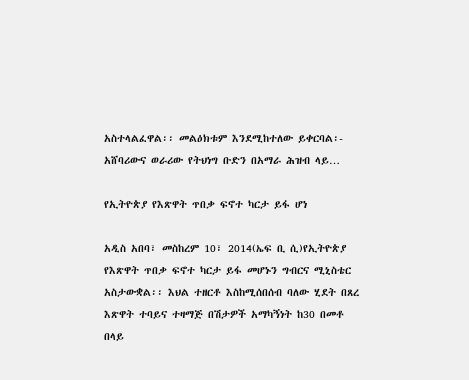አስተላልፈዋል፡፡ መልዕክቱም እንደሚከተለው ይቀርባል፡- አሸባሪውና ወራሪው የትህነግ ቡድን በአማራ ሕዝብ ላይ…

የኢትዮጵያ የእጽዋት ጥበቃ ፍኖተ ካርታ ይፋ ሆነ

አዲስ አበባ፣ መስከረም 10፣ 2014(ኤፍ ቢ ሲ)የኢትዮጵያ የእጽዋት ጥበቃ ፍኖተ ካርታ ይፋ መሆኑን ግብርና ሚኒስቴር አስታውቋል፡፡ እህል ተዘርቶ እስከሚሰበሰብ ባለው ሂደት በጸረ እጽዋት ተባይና ተዛማጅ በሽታዎች አማካኝነት ከ30 በመቶ በላይ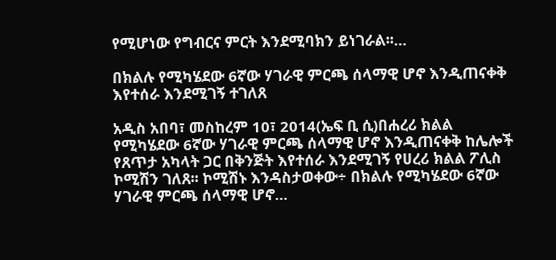የሚሆነው የግብርና ምርት እንደሚባክን ይነገራል፡፡…

በክልሉ የሚካሄደው 6ኛው ሃገራዊ ምርጫ ሰላማዊ ሆኖ እንዲጠናቀቅ እየተሰራ እንደሚገኝ ተገለጸ

አዲስ አበባ፣ መስከረም 10፣ 2014(ኤፍ ቢ ሲ)በሐረሪ ክልል የሚካሄደው 6ኛው ሃገራዊ ምርጫ ሰላማዊ ሆኖ እንዲጠናቀቅ ከሌሎች የጸጥታ አካላት ጋር በቅንጅት እየተሰራ እንደሚገኝ የሀረሪ ክልል ፖሊስ ኮሚሽን ገለጸ፡፡ ኮሚሽኑ እንዳስታወቀው÷ በክልሉ የሚካሄደው 6ኛው ሃገራዊ ምርጫ ሰላማዊ ሆኖ…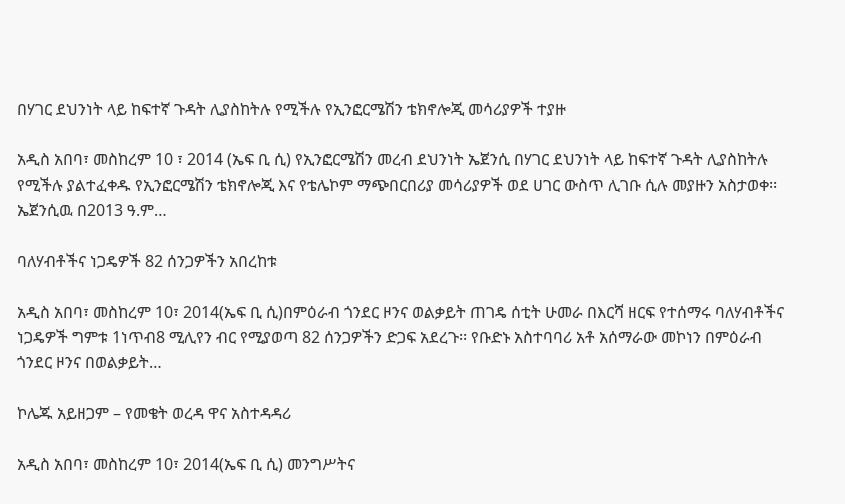በሃገር ደህንነት ላይ ከፍተኛ ጉዳት ሊያስከትሉ የሚችሉ የኢንፎርሜሽን ቴክኖሎጂ መሳሪያዎች ተያዙ

አዲስ አበባ፣ መስከረም 10 ፣ 2014 (ኤፍ ቢ ሲ) የኢንፎርሜሽን መረብ ደህንነት ኤጀንሲ በሃገር ደህንነት ላይ ከፍተኛ ጉዳት ሊያስከትሉ የሚችሉ ያልተፈቀዱ የኢንፎርሜሽን ቴክኖሎጂ እና የቴሌኮም ማጭበርበሪያ መሳሪያዎች ወደ ሀገር ውስጥ ሊገቡ ሲሉ መያዙን አስታወቀ፡፡ ኤጀንሲዉ በ2013 ዓ.ም…

ባለሃብቶችና ነጋዴዎች 82 ሰንጋዎችን አበረከቱ

አዲስ አበባ፣ መስከረም 10፣ 2014(ኤፍ ቢ ሲ)በምዕራብ ጎንደር ዞንና ወልቃይት ጠገዴ ሰቲት ሁመራ በእርሻ ዘርፍ የተሰማሩ ባለሃብቶችና ነጋዴዎች ግምቱ 1ነጥብ8 ሚሊየን ብር የሚያወጣ 82 ሰንጋዎችን ድጋፍ አደረጉ፡፡ የቡድኑ አስተባባሪ አቶ አሰማራው መኮነን በምዕራብ ጎንደር ዞንና በወልቃይት…

ኮሌጁ አይዘጋም – የመቄት ወረዳ ዋና አስተዳዳሪ

አዲስ አበባ፣ መስከረም 10፣ 2014(ኤፍ ቢ ሲ) መንግሥትና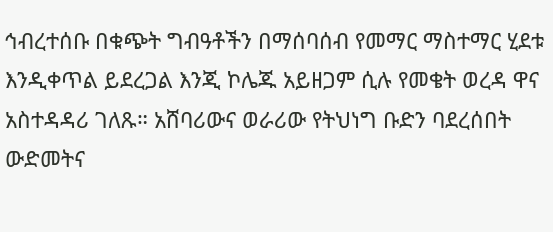ኅብረተሰቡ በቁጭት ግብዓቶችን በማሰባሰብ የመማር ማስተማር ሂደቱ እንዲቀጥል ይደረጋል እንጂ ኮሌጁ አይዘጋም ሲሉ የመቄት ወረዳ ዋና አስተዳዳሪ ገለጹ። አሸባሪውና ወራሪው የትህነግ ቡድን ባደረሰበት ውድመትና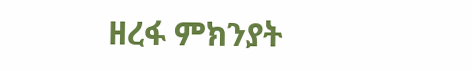ዘረፋ ምክንያት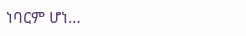ነባርም ሆነ…